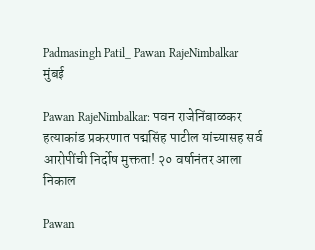Padmasingh Patil_ Pawan RajeNimbalkar
मुंबई

Pawan RajeNimbalkar: पवन राजेनिंबाळकर हत्याकांड प्रकरणात पद्मसिंह पाटील यांच्यासह सर्व आरोपींची निर्दोष मुक्तता! २० वर्षानंतर आला निकाल

Pawan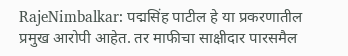RajeNimbalkar: पद्मसिंह पाटील हे या प्रकरणातील प्रमुख आरोपी आहेत. तर माफीचा साक्षीदार पारसमैल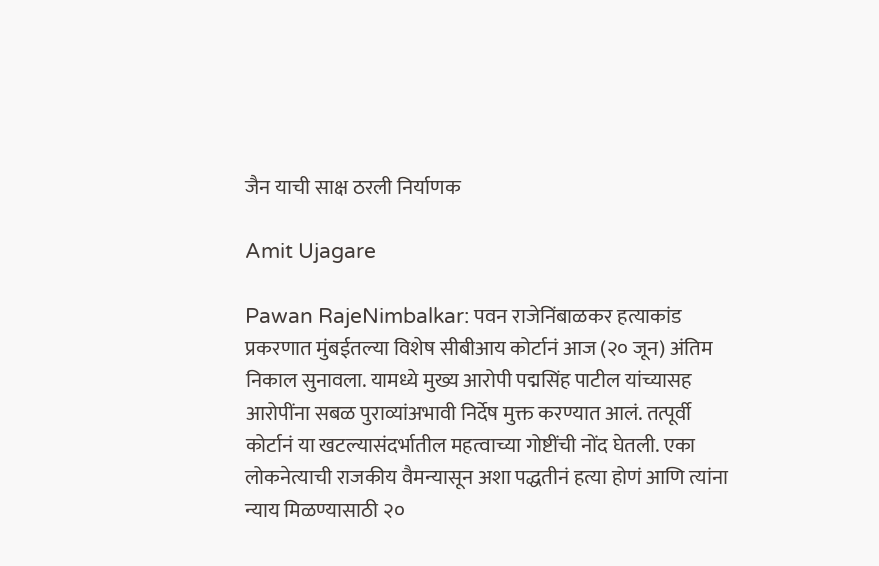जैन याची साक्ष ठरली निर्याणक

Amit Ujagare

Pawan RajeNimbalkar: पवन राजेनिंबाळकर हत्याकांड प्रकरणात मुंबईतल्या विशेष सीबीआय कोर्टानं आज (२० जून) अंतिम निकाल सुनावला. यामध्ये मुख्य आरोपी पद्मसिंह पाटील यांच्यासह आरोपींना सबळ पुराव्यांअभावी निर्देष मुक्त करण्यात आलं. तत्पूर्वी कोर्टानं या खटल्यासंदर्भातील महत्वाच्या गोष्टींची नोंद घेतली. एका लोकनेत्याची राजकीय वैमन्यासून अशा पद्धतीनं हत्या होणं आणि त्यांना न्याय मिळण्यासाठी २०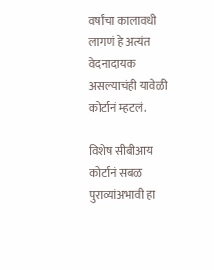वर्षांचा कालावधी लागणं हे अत्यंत वेदनादायक असल्याचंही यावेळी कोर्टानं म्हटलं.

विशेष सीबीआय कोर्टानं सबळ पुराव्यांअभावी हा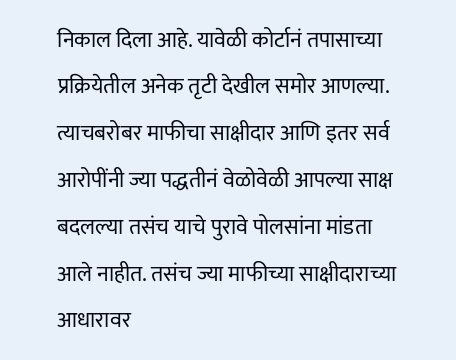निकाल दिला आहे. यावेळी कोर्टानं तपासाच्या प्रक्रियेतील अनेक तृटी देखील समोर आणल्या. त्याचबरोबर माफीचा साक्षीदार आणि इतर सर्व आरोपींनी ज्या पद्धतीनं वेळोवेळी आपल्या साक्ष बदलल्या तसंच याचे पुरावे पोलसांना मांडता आले नाहीत. तसंच ज्या माफीच्या साक्षीदाराच्या आधारावर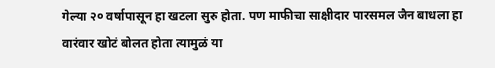गेल्या २० वर्षापासून हा खटला सुरु होता. पण माफीचा साक्षीदार पारसमल जैन बाधला हा वारंवार खोटं बोलत होता त्यामुळं या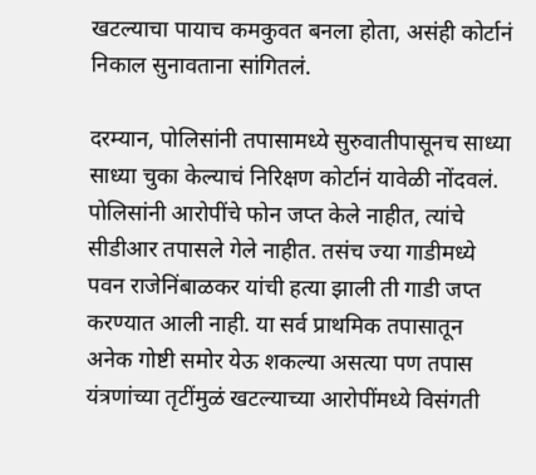खटल्याचा पायाच कमकुवत बनला होता, असंही कोर्टानं निकाल सुनावताना सांगितलं.

दरम्यान, पोलिसांनी तपासामध्ये सुरुवातीपासूनच साध्या साध्या चुका केल्याचं निरिक्षण कोर्टानं यावेळी नोंदवलं. पोलिसांनी आरोपींचे फोन जप्त केले नाहीत, त्यांचे सीडीआर तपासले गेले नाहीत. तसंच ज्या गाडीमध्ये पवन राजेनिंबाळकर यांची हत्या झाली ती गाडी जप्त करण्यात आली नाही. या सर्व प्राथमिक तपासातून अनेक गोष्टी समोर येऊ शकल्या असत्या पण तपास यंत्रणांच्या तृटींमुळं खटल्याच्या आरोपींमध्ये विसंगती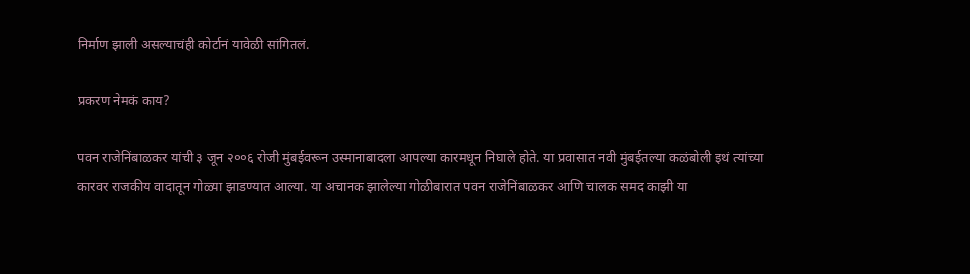निर्माण झाली असल्याचंही कोर्टानं यावेळी सांगितलं.

प्रकरण नेमकं काय?

पवन राजेनिंबाळकर यांची ३ जून २००६ रोजी मुंबईवरून उस्मानाबादला आपल्या कारमधून निघाले होते. या प्रवासात नवी मुंबईतल्या कळंबोली इथं त्यांच्या कारवर राजकीय वादातून गोळ्या झाडण्यात आल्या. या अचानक झालेल्या गोळीबारात पवन राजेनिंबाळकर आणि चालक समद काझी या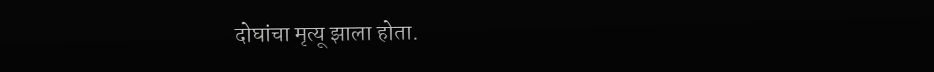दोघांचा मृत्यू झाला होता.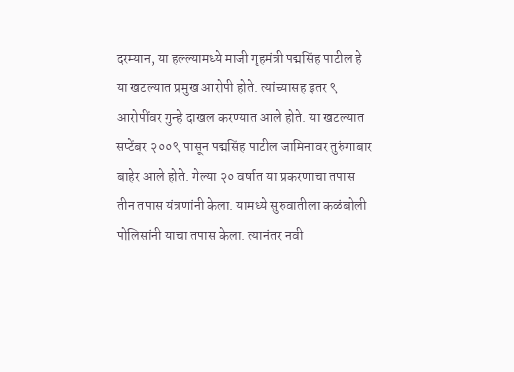दरम्यान, या हल्ल्यामध्ये माजी गृहमंत्री पद्मसिंह पाटील हे या खटल्यात प्रमुख आरोपी होते. त्यांच्यासह इतर ९ आरोपींवर गुन्हे दाखल करण्यात आले होते. या खटल्यात सप्टेंबर २००९ पासून पद्मसिंह पाटील जामिनावर तुरुंगाबार बाहेर आले होते. गेल्या २० वर्षात या प्रकरणाचा तपास तीन तपास यंत्रणांनी केला. यामध्ये सुरुवातीला कळंबोली पोलिसांनी याचा तपास केला. त्यानंतर नवी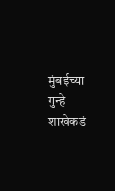मुंबईच्या गुन्हे शाखेकडं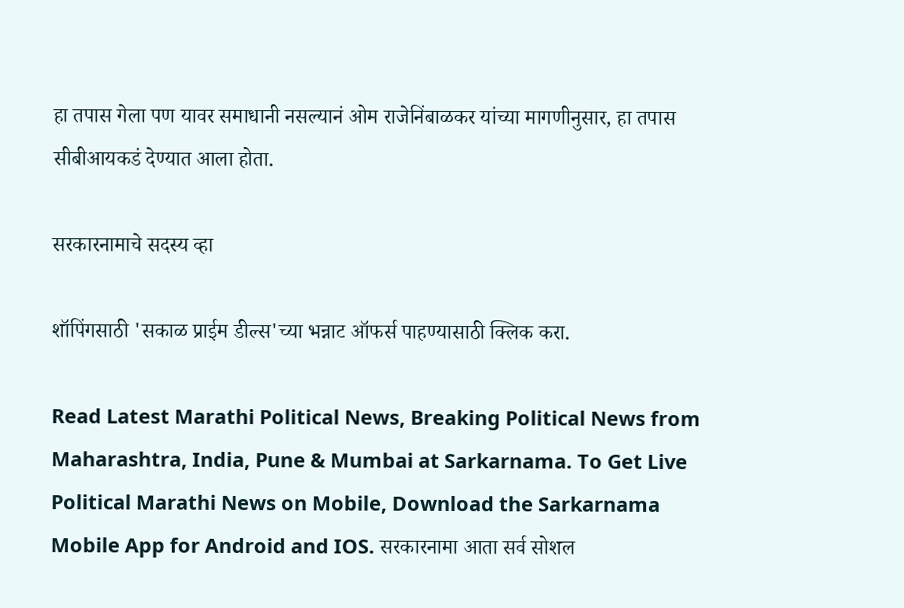हा तपास गेला पण यावर समाधानी नसल्यानं ओम राजेनिंबाळकर यांच्या मागणीनुसार, हा तपास सीबीआयकडं देण्यात आला होता.

सरकारनामाचे सदस्य व्हा

शॉपिंगसाठी 'सकाळ प्राईम डील्स'च्या भन्नाट ऑफर्स पाहण्यासाठी क्लिक करा.

Read Latest Marathi Political News, Breaking Political News from Maharashtra, India, Pune & Mumbai at Sarkarnama. To Get Live Political Marathi News on Mobile, Download the Sarkarnama Mobile App for Android and IOS. सरकारनामा आता सर्व सोशल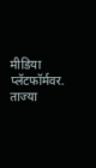मीडिया प्लॅटफॉर्मवर. ताज्या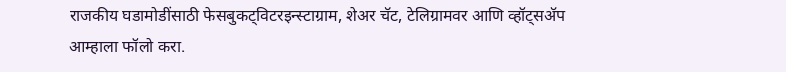राजकीय घडामोडींसाठी फेसबुकट्विटरइन्स्टाग्राम, शेअर चॅट, टेलिग्रामवर आणि व्हॉट्सॲप आम्हाला फॉलो करा.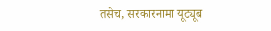तसेच, सरकारनामा यूट्यूब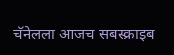चॅनेलला आजच सबस्क्राइब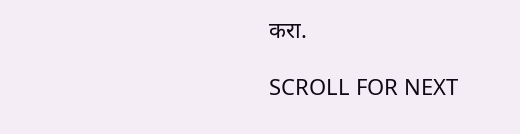करा.

SCROLL FOR NEXT